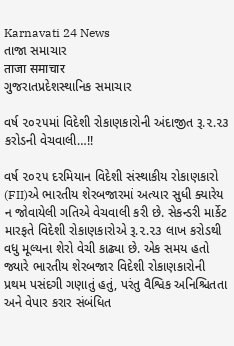Karnavati 24 News
તાજા સમાચાર
ताजा समाचार
ગુજરાતપ્રદેશસ્થાનિક સમાચાર

વર્ષ ૨૦૨૫માં વિદેશી રોકાણકારોની અંદાજીત રૂ.૨.૨૩ કરોડની વેચવાલી…!!

વર્ષ ૨૦૨૫ દરમિયાન વિદેશી સંસ્થાકીય રોકાણકારો (FII)એ ભારતીય શેરબજારમાં અત્યાર સુધી ક્યારેય ન જોવાયેલી ગતિએ વેચવાલી કરી છે. સેકન્ડરી માર્કેટ મારફતે વિદેશી રોકાણકારોએ રૂ.૨.૨૩ લાખ કરોડથી વધુ મૂલ્યના શેરો વેચી કાઢ્યા છે. એક સમય હતો જ્યારે ભારતીય શેરબજાર વિદેશી રોકાણકારોની પ્રથમ પસંદગી ગણાતું હતું, પરંતુ વૈશ્વિક અનિશ્ચિતતા અને વેપાર કરાર સંબંધિત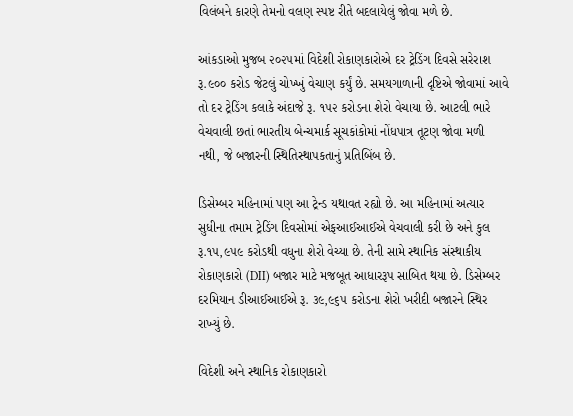વિલંબને કારણે તેમનો વલણ સ્પષ્ટ રીતે બદલાયેલું જોવા મળે છે.

આંકડાઓ મુજબ ૨૦૨૫માં વિદેશી રોકાણકારોએ દર ટ્રેડિંગ દિવસે સરેરાશ રૂ.૯૦૦ કરોડ જેટલું ચોખ્ખું વેચાણ કર્યું છે. સમયગાળાની દૃષ્ટિએ જોવામાં આવે તો દર ટ્રેડિંગ કલાકે અંદાજે રૂ. ૧૫૨ કરોડના શેરો વેચાયા છે. આટલી ભારે વેચવાલી છતાં ભારતીય બેન્ચમાર્ક સૂચકાંકોમાં નોંધપાત્ર તૂટણ જોવા મળી નથી, જે બજારની સ્થિતિસ્થાપકતાનું પ્રતિબિંબ છે.

ડિસેમ્બર મહિનામાં પણ આ ટ્રેન્ડ યથાવત રહ્યો છે. આ મહિનામાં અત્યાર સુધીના તમામ ટ્રેડિંગ દિવસોમાં એફઆઈઆઈએ વેચવાલી કરી છે અને કુલ રૂ.૧૫,૯૫૯ કરોડથી વધુના શેરો વેચ્યા છે. તેની સામે સ્થાનિક સંસ્થાકીય રોકાણકારો (DII) બજાર માટે મજબૂત આધારરૂપ સાબિત થયા છે. ડિસેમ્બર દરમિયાન ડીઆઈઆઈએ રૂ. ૩૯,૯૬૫ કરોડના શેરો ખરીદી બજારને સ્થિર રાખ્યું છે.

વિદેશી અને સ્થાનિક રોકાણકારો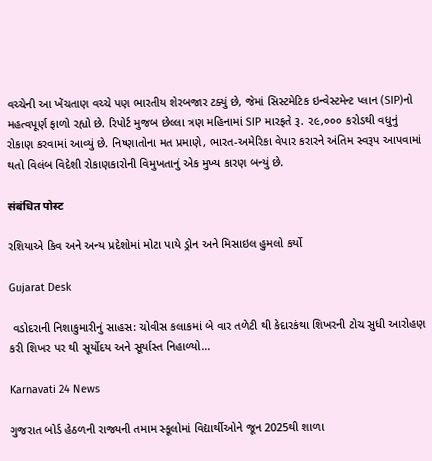વચ્ચેની આ ખેંચતાણ વચ્ચે પણ ભારતીય શેરબજાર ટક્યું છે, જેમાં સિસ્ટમેટિક ઇન્વેસ્ટમેન્ટ પ્લાન (SIP)નો મહત્વપૂર્ણ ફાળો રહ્યો છે. રિપોર્ટ મુજબ છેલ્લા ત્રણ મહિનામાં SIP મારફતે રૂ. ૨૯,૦૦૦ કરોડથી વધુનું રોકાણ કરવામાં આવ્યું છે. નિષ્ણાતોના મત પ્રમાણે, ભારત-અમેરિકા વેપાર કરારને અંતિમ સ્વરૂપ આપવામાં થતો વિલંબ વિદેશી રોકાણકારોની વિમુખતાનું એક મુખ્ય કારણ બન્યું છે.

संबंधित पोस्ट

રશિયાએ કિવ અને અન્ય પ્રદેશોમાં મોટા પાયે ડ્રોન અને મિસાઇલ હુમલો કર્યો

Gujarat Desk

 વડોદરાની નિશાકુમારીનું સાહસ: ચોવીસ કલાકમાં બે વાર તળેટી થી કેદારકંથા શિખરની ટોચ સુધી આરોહણ કરી શિખર પર થી સૂર્યોદય અને સૂર્યાસ્ત નિહાળ્યો…

Karnavati 24 News

ગુજરાત બોર્ડ હેઠળની રાજ્યની તમામ સ્કૂલોમાં વિદ્યાર્થીઓને જૂન 2025થી શાળા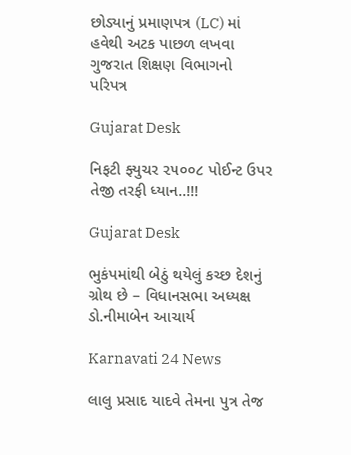છોડ્યાનું પ્રમાણપત્ર (LC) માં હવેથી અટક પાછળ લખવા ગુજરાત શિક્ષણ વિભાગનો પરિપત્ર

Gujarat Desk

નિફટી ફ્યુચર ૨૫૦૦૮ પોઈન્ટ ઉપર તેજી તરફી ધ્યાન..!!!

Gujarat Desk

ભુકંપમાંથી બેઠું થયેલું કચ્છ દેશનું ગ્રોથ છે – વિધાનસભા અધ્યક્ષ ડો.નીમાબેન આચાર્ય

Karnavati 24 News

લાલુ પ્રસાદ યાદવે તેમના પુત્ર તેજ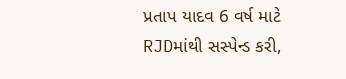પ્રતાપ યાદવ 6 વર્ષ માટે RJDમાંથી સસ્પેન્ડ કરી,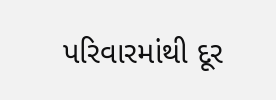પરિવારમાંથી દૂર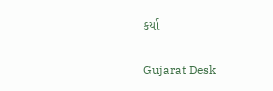કર્યા

Gujarat Desk